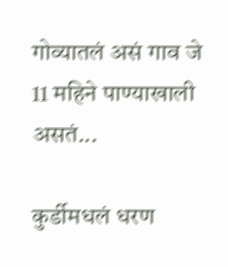गोव्यातलं असं गाव जे 11 महिने पाण्याखाली असतं...

कुर्डीमधलं धरण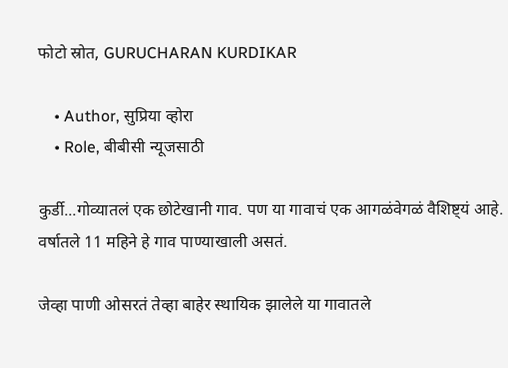फोटो स्रोत, GURUCHARAN KURDIKAR

    • Author, सुप्रिया व्होरा
    • Role, बीबीसी न्यूजसाठी

कुर्डी...गोव्यातलं एक छोटेखानी गाव. पण या गावाचं एक आगळंवेगळं वैशिष्ट्यं आहे. वर्षातले 11 महिने हे गाव पाण्याखाली असतं.

जेव्हा पाणी ओसरतं तेव्हा बाहेर स्थायिक झालेले या गावातले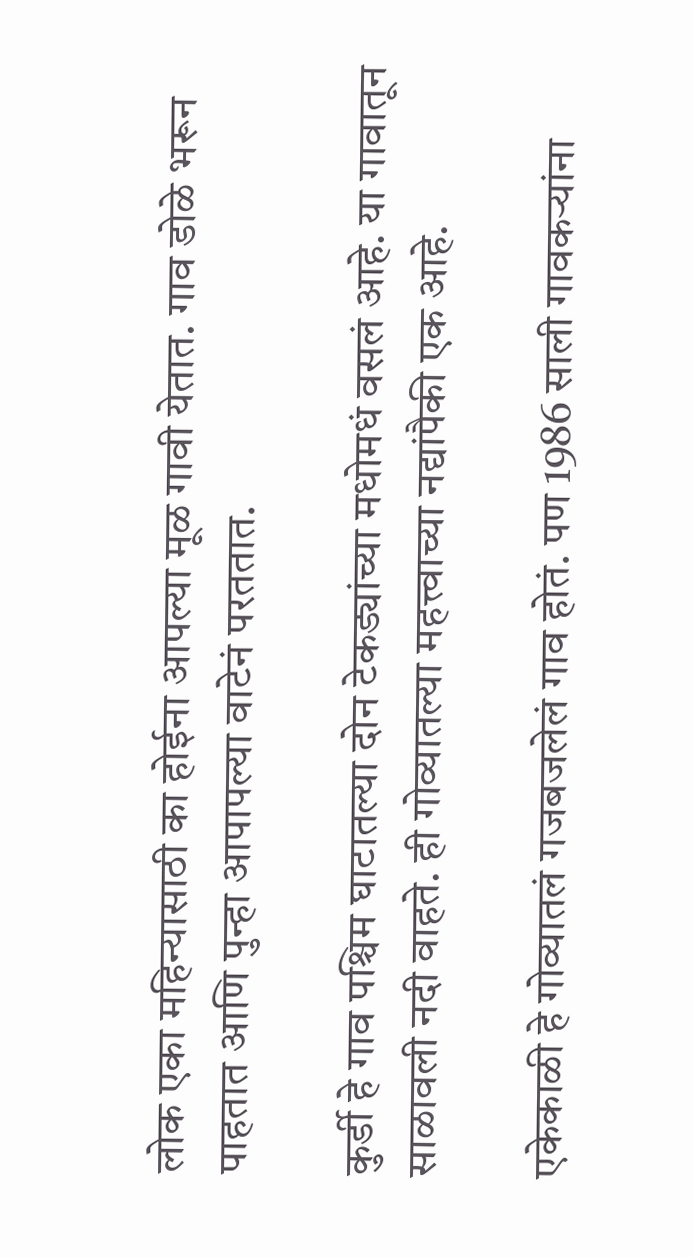लोक एका महिन्यासाठी का होईना आपल्या मूळ गावी येतात. गाव डोळे भरून पाहतात आणि पुन्हा आपापल्या वाटेनं परततात.

कुर्डी हे गाव पश्चिम घाटातल्या दोन टेकड्यांच्या मधोमधं वसलं आहे. या गावातून साळावली नदी वाहते. ही गोव्यातल्या महत्त्वाच्या नद्यांपैकी एक आहे.

एकेकाळी हे गोव्यातलं गजबजलेलं गाव होतं. पण 1986 साली गावकऱ्यांना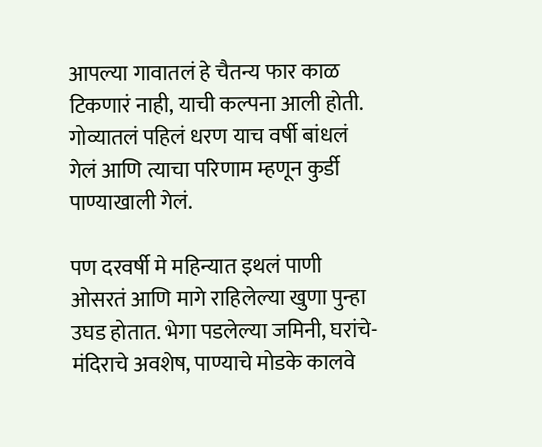आपल्या गावातलं हे चैतन्य फार काळ टिकणारं नाही, याची कल्पना आली होती. गोव्यातलं पहिलं धरण याच वर्षी बांधलं गेलं आणि त्याचा परिणाम म्हणून कुर्डी पाण्याखाली गेलं.

पण दरवर्षी मे महिन्यात इथलं पाणी ओसरतं आणि मागे राहिलेल्या खुणा पुन्हा उघड होतात. भेगा पडलेल्या जमिनी, घरांचे-मंदिराचे अवशेष, पाण्याचे मोडके कालवे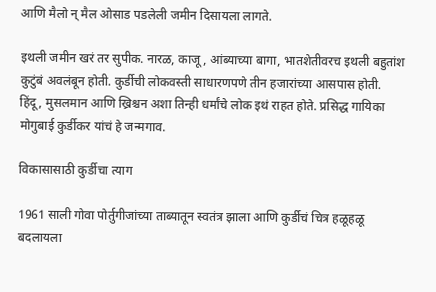आणि मैलो न् मैल ओसाड पडलेली जमीन दिसायला लागते.

इथली जमीन खरं तर सुपीक. नारळ, काजू, आंब्याच्या बागा, भातशेतीवरच इथली बहुतांश कुटुंबं अवलंबून होती. कुर्डीची लोकवस्ती साधारणपणे तीन हजारांच्या आसपास होती. हिंदू, मुसलमान आणि ख्रिश्चन अशा तिन्ही धर्मांचे लोक इथं राहत होते. प्रसिद्ध गायिका मोगुबाई कुर्डीकर यांचं हे जन्मगाव.

विकासासाठी कुर्डीचा त्याग

1961 साली गोवा पोर्तुगीजांच्या ताब्यातून स्वतंत्र झाला आणि कुर्डीचं चित्र हळूहळू बदलायला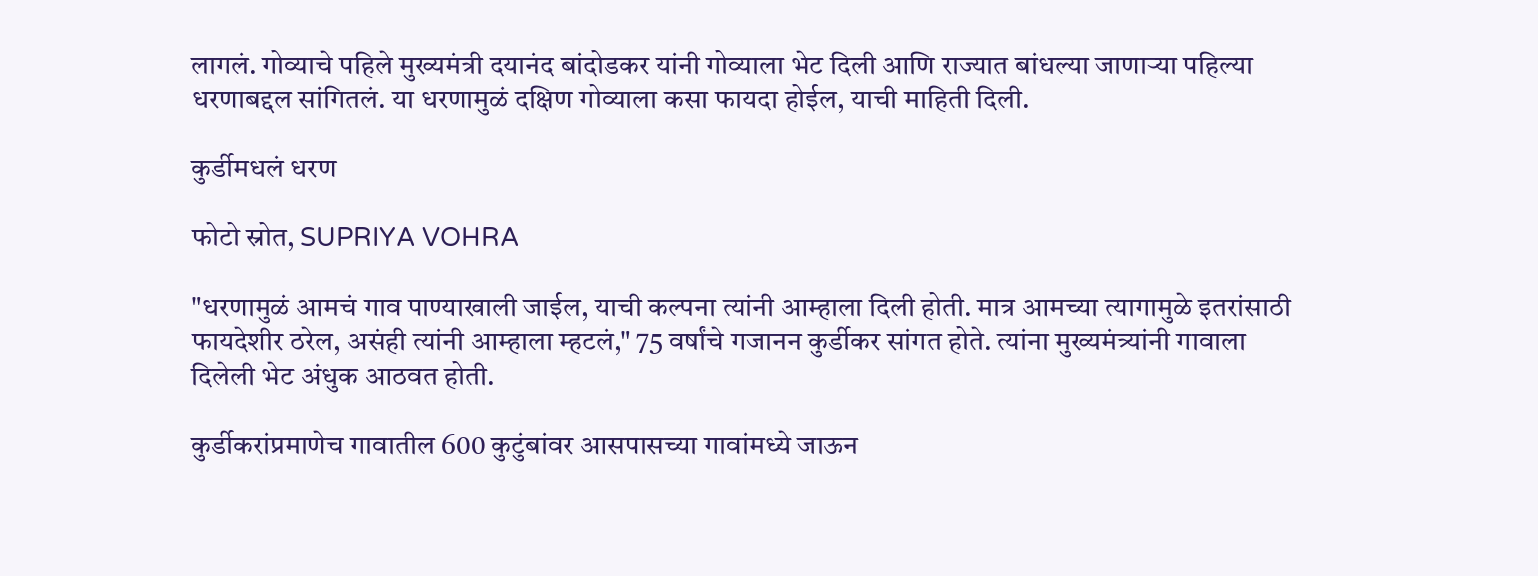लागलं. गोव्याचे पहिले मुख्यमंत्री दयानंद बांदोडकर यांनी गोव्याला भेट दिली आणि राज्यात बांधल्या जाणाऱ्या पहिल्या धरणाबद्दल सांगितलं. या धरणामुळं दक्षिण गोव्याला कसा फायदा होईल, याची माहिती दिली.

कुर्डीमधलं धरण

फोटो स्रोत, SUPRIYA VOHRA

"धरणामुळं आमचं गाव पाण्याखाली जाईल, याची कल्पना त्यांनी आम्हाला दिली होती. मात्र आमच्या त्यागामुळे इतरांसाठी फायदेशीर ठरेल, असंही त्यांनी आम्हाला म्हटलं," 75 वर्षांचे गजानन कुर्डीकर सांगत होते. त्यांना मुख्यमंत्र्यांनी गावाला दिलेली भेट अंधुक आठवत होती.

कुर्डीकरांप्रमाणेच गावातील 600 कुटुंबांवर आसपासच्या गावांमध्ये जाऊन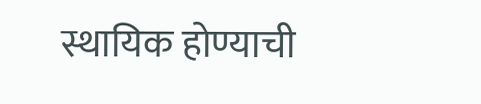स्थायिक होण्याची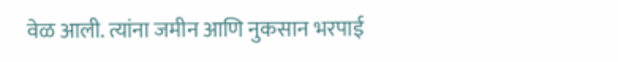वेळ आली. त्यांना जमीन आणि नुकसान भरपाई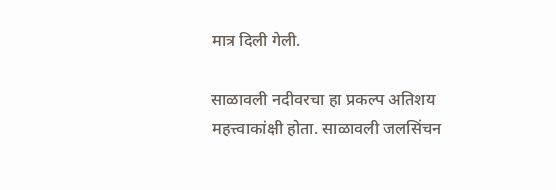मात्र दिली गेली.

साळावली नदीवरचा हा प्रकल्प अतिशय महत्त्वाकांक्षी होता. साळावली जलसिंचन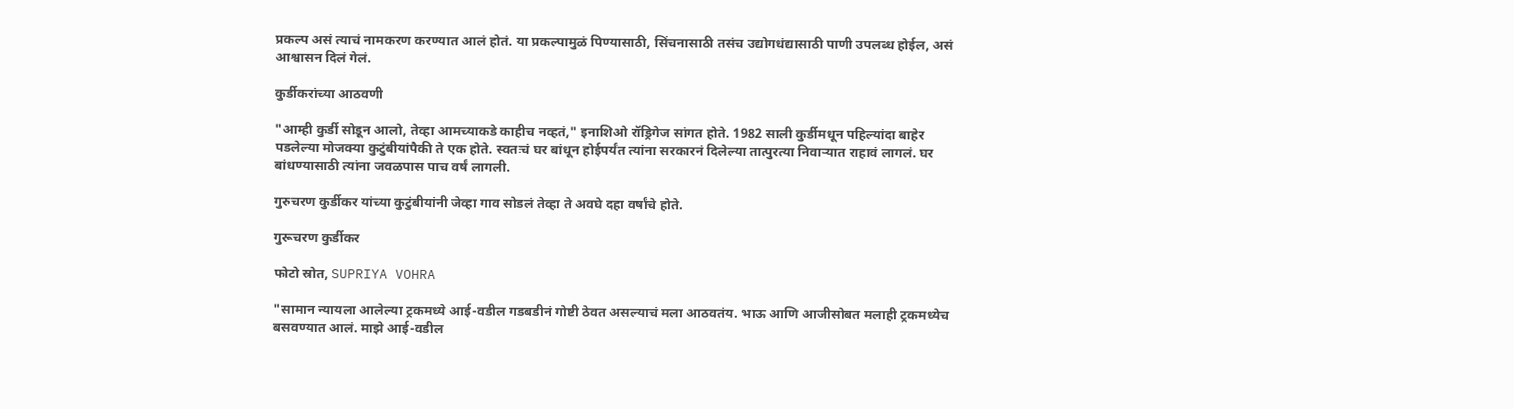प्रकल्प असं त्याचं नामकरण करण्यात आलं होतं. या प्रकल्पामुळं पिण्यासाठी, सिंचनासाठी तसंच उद्योगधंद्यासाठी पाणी उपलब्ध होईल, असं आश्वासन दिलं गेलं.

कुर्डीकरांच्या आठवणी

"आम्ही कुर्डी सोडून आलो, तेव्हा आमच्याकडे काहीच नव्हतं," इनाशिओ रॉड्रिगेज सांगत होते. 1982 साली कुर्डीमधून पहिल्यांदा बाहेर पडलेल्या मोजक्या कुटुंबीयांपैकी ते एक होते. स्वतःचं घर बांधून होईपर्यंत त्यांना सरकारनं दिलेल्या तात्पुरत्या निवाऱ्यात राहावं लागलं. घर बांधण्यासाठी त्यांना जवळपास पाच वर्षं लागली.

गुरुचरण कुर्डीकर यांच्या कुटुंबीयांनी जेव्हा गाव सोडलं तेव्हा ते अवघे दहा वर्षांचे होते.

गुरूचरण कुर्डीकर

फोटो स्रोत, SUPRIYA VOHRA

"सामान न्यायला आलेल्या ट्रकमध्ये आई-वडील गडबडीनं गोष्टी ठेवत असल्याचं मला आठवतंय. भाऊ आणि आजीसोबत मलाही ट्रकमध्येच बसवण्यात आलं. माझे आई-वडील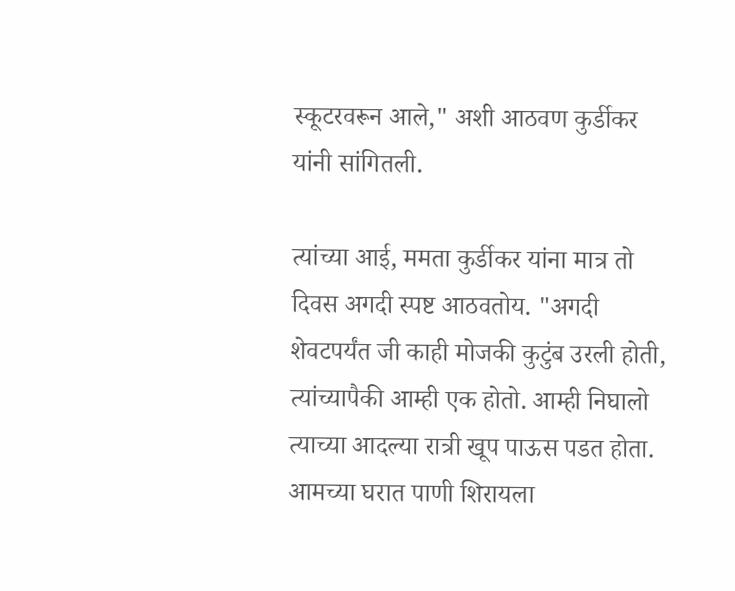स्कूटरवरून आले," अशी आठवण कुर्डीकर यांनी सांगितली.

त्यांच्या आई, ममता कुर्डीकर यांना मात्र तो दिवस अगदी स्पष्ट आठवतोय. "अगदी शेवटपर्यंत जी काही मोजकी कुटुंब उरली होती, त्यांच्यापैकी आम्ही एक होतो. आम्ही निघालो त्याच्या आदल्या रात्री खूप पाऊस पडत होता. आमच्या घरात पाणी शिरायला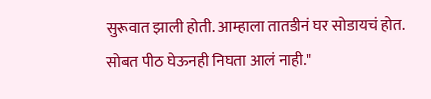सुरूवात झाली होती. आम्हाला तातडीनं घर सोडायचं होत. सोबत पीठ घेऊनही निघता आलं नाही."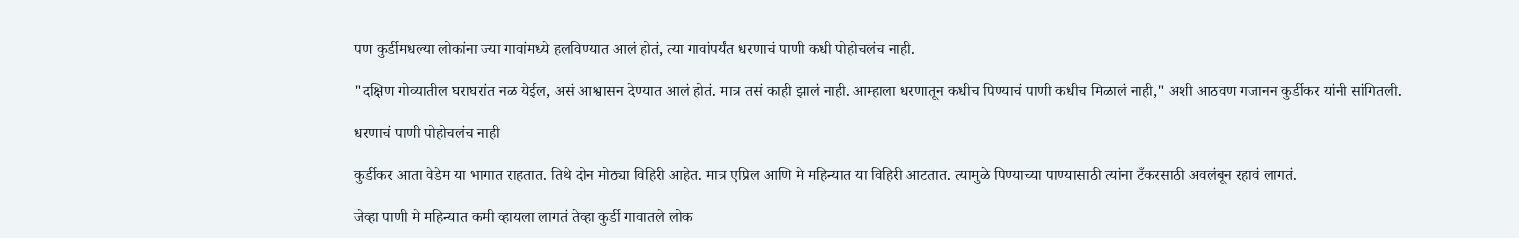पण कुर्डीमधल्या लोकांना ज्या गावांमध्ये हलविण्यात आलं होतं, त्या गावांपर्यंत धरणाचं पाणी कधी पोहोचलंच नाही.

"दक्षिण गोव्यातील घराघरांत नळ येईल, असं आश्वासन देण्यात आलं होतं. मात्र तसं काही झालं नाही. आम्हाला धरणातून कधीच पिण्याचं पाणी कधीच मिळालं नाही," अशी आठवण गजानन कुर्डीकर यांनी सांगितली.

धरणाचं पाणी पोहोचलंच नाही

कुर्डीकर आता वेडेम या भागात राहतात. तिथे दोन मोठ्या विहिरी आहेत. मात्र एप्रिल आणि मे महिन्यात या विहिरी आटतात. त्यामुळे पिण्याच्या पाण्यासाठी त्यांना टँकरसाठी अवलंबून रहावं लागतं.

जेव्हा पाणी मे महिन्यात कमी व्हायला लागतं तेव्हा कुर्डी गावातले लोक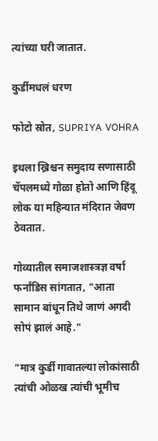त्यांच्या घरी जातात.

कुर्डीमधलं धरण

फोटो स्रोत, SUPRIYA VOHRA

इथला ख्रिश्चन समुदाय सणासाठी चॅपलमध्ये गोळा होतो आणि हिंदू लोक या महिन्यात मंदिरात जेवण ठेवतात.

गोव्यातील समाजशास्त्रज्ञ वर्षा फर्नांडिस सांगतात, "आता सामान बांधून तिथे जाणं अगदी सोपं झालं आहे."

"मात्र कुर्डी गावातल्या लोकांसाठी त्यांची ओळख त्यांची भूमीच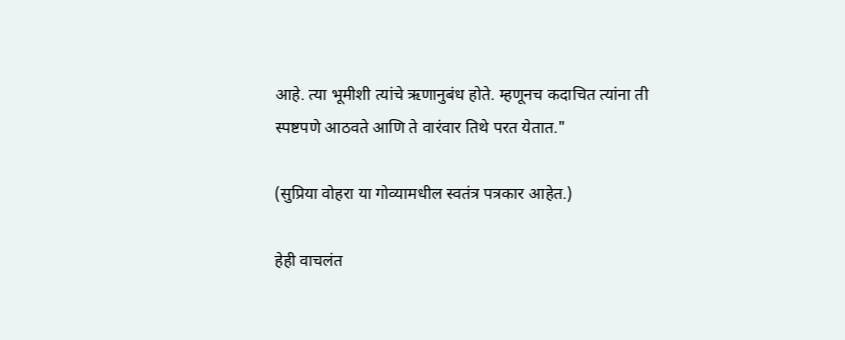आहे. त्या भूमीशी त्यांचे ऋणानुबंध होते. म्हणूनच कदाचित त्यांना ती स्पष्टपणे आठवते आणि ते वारंवार तिथे परत येतात."

(सुप्रिया वोहरा या गोव्यामधील स्वतंत्र पत्रकार आहेत.)

हेही वाचलंत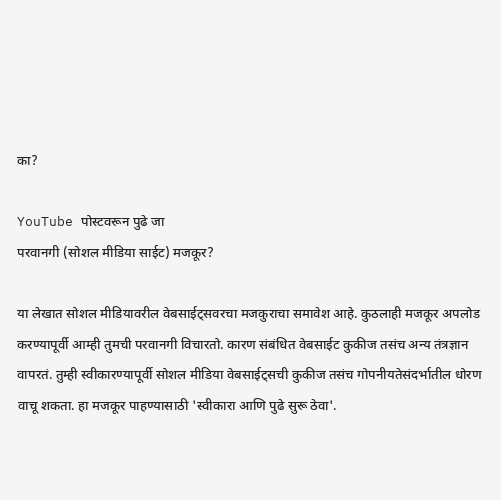का?

YouTube पोस्टवरून पुढे जा
परवानगी (सोशल मीडिया साईट) मजकूर?

या लेखात सोशल मीडियावरील वेबसाईट्सवरचा मजकुराचा समावेश आहे. कुठलाही मजकूर अपलोड करण्यापूर्वी आम्ही तुमची परवानगी विचारतो. कारण संबंधित वेबसाईट कुकीज तसंच अन्य तंत्रज्ञान वापरतं. तुम्ही स्वीकारण्यापूर्वी सोशल मीडिया वेबसाईट्सची कुकीज तसंच गोपनीयतेसंदर्भातील धोरण वाचू शकता. हा मजकूर पाहण्यासाठी 'स्वीकारा आणि पुढे सुरू ठेवा'.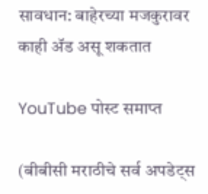सावधान: बाहेरच्या मजकुरावर काही ॲड असू शकतात

YouTube पोस्ट समाप्त

(बीबीसी मराठीचे सर्व अपडेट्स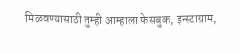मिळवण्यासाठी तुम्ही आम्हाला फेसबुक, इन्स्टाग्राम,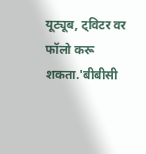यूट्यूब, ट्विटर वर फॉलो करू शकता.'बीबीसी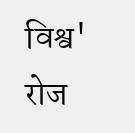विश्व' रोज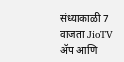संध्याकाळी 7 वाजता JioTV ॲप आणि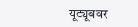यूट्यूबवर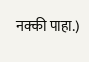नक्की पाहा.)